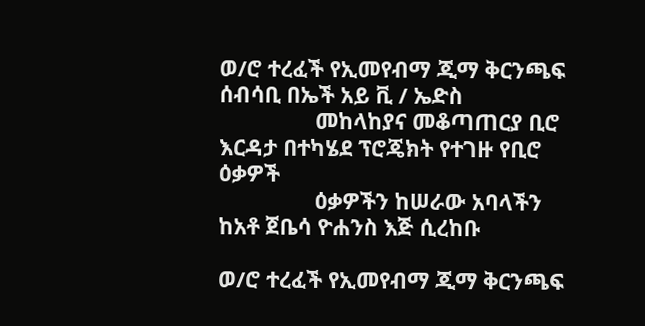ወ/ሮ ተረፈች የኢመየብማ ጂማ ቅርንጫፍ ሰብሳቢ በኤች አይ ቪ / ኤድስ
                መከላከያና መቆጣጠርያ ቢሮ እርዳታ በተካሄደ ፕሮጄክት የተገዙ የቢሮ ዕቃዎች
                ዕቃዎችን ከሠራው አባላችን ከአቶ ጀቤሳ ዮሐንስ እጅ ሲረከቡ

ወ/ሮ ተረፈች የኢመየብማ ጂማ ቅርንጫፍ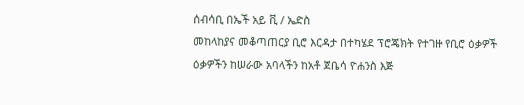ሰብሳቢ በኤች አይ ቪ / ኤድስ
መከላከያና መቆጣጠርያ ቢሮ እርዳታ በተካሄደ ፕሮጄክት የተገዙ የቢሮ ዕቃዎች
ዕቃዎችን ከሠራው አባላችን ከአቶ ጀቤሳ ዮሐንስ እጅ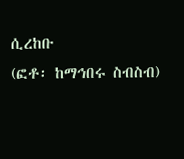ሲረከቡ
(ፎቶ፡ ከማኅበሩ ስብስብ)